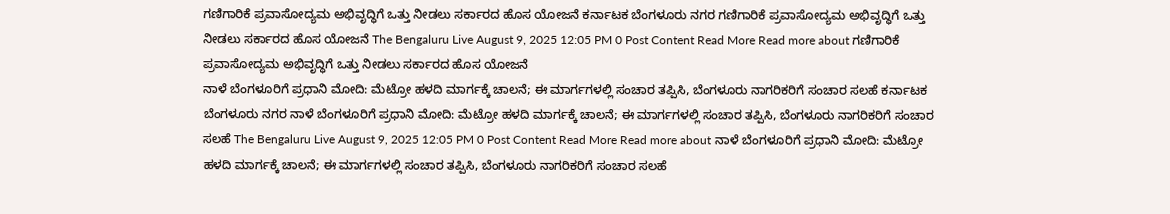ಗಣಿಗಾರಿಕೆ ಪ್ರವಾಸೋದ್ಯಮ ಅಭಿವೃದ್ಧಿಗೆ ಒತ್ತು ನೀಡಲು ಸರ್ಕಾರದ ಹೊಸ ಯೋಜನೆ ಕರ್ನಾಟಕ ಬೆಂಗಳೂರು ನಗರ ಗಣಿಗಾರಿಕೆ ಪ್ರವಾಸೋದ್ಯಮ ಅಭಿವೃದ್ಧಿಗೆ ಒತ್ತು ನೀಡಲು ಸರ್ಕಾರದ ಹೊಸ ಯೋಜನೆ The Bengaluru Live August 9, 2025 12:05 PM 0 Post Content Read More Read more about ಗಣಿಗಾರಿಕೆ ಪ್ರವಾಸೋದ್ಯಮ ಅಭಿವೃದ್ಧಿಗೆ ಒತ್ತು ನೀಡಲು ಸರ್ಕಾರದ ಹೊಸ ಯೋಜನೆ
ನಾಳೆ ಬೆಂಗಳೂರಿಗೆ ಪ್ರಧಾನಿ ಮೋದಿ: ಮೆಟ್ರೋ ಹಳದಿ ಮಾರ್ಗಕ್ಕೆ ಚಾಲನೆ; ಈ ಮಾರ್ಗಗಳಲ್ಲಿ ಸಂಚಾರ ತಪ್ಪಿಸಿ, ಬೆಂಗಳೂರು ನಾಗರಿಕರಿಗೆ ಸಂಚಾರ ಸಲಹೆ ಕರ್ನಾಟಕ ಬೆಂಗಳೂರು ನಗರ ನಾಳೆ ಬೆಂಗಳೂರಿಗೆ ಪ್ರಧಾನಿ ಮೋದಿ: ಮೆಟ್ರೋ ಹಳದಿ ಮಾರ್ಗಕ್ಕೆ ಚಾಲನೆ; ಈ ಮಾರ್ಗಗಳಲ್ಲಿ ಸಂಚಾರ ತಪ್ಪಿಸಿ, ಬೆಂಗಳೂರು ನಾಗರಿಕರಿಗೆ ಸಂಚಾರ ಸಲಹೆ The Bengaluru Live August 9, 2025 12:05 PM 0 Post Content Read More Read more about ನಾಳೆ ಬೆಂಗಳೂರಿಗೆ ಪ್ರಧಾನಿ ಮೋದಿ: ಮೆಟ್ರೋ ಹಳದಿ ಮಾರ್ಗಕ್ಕೆ ಚಾಲನೆ; ಈ ಮಾರ್ಗಗಳಲ್ಲಿ ಸಂಚಾರ ತಪ್ಪಿಸಿ, ಬೆಂಗಳೂರು ನಾಗರಿಕರಿಗೆ ಸಂಚಾರ ಸಲಹೆ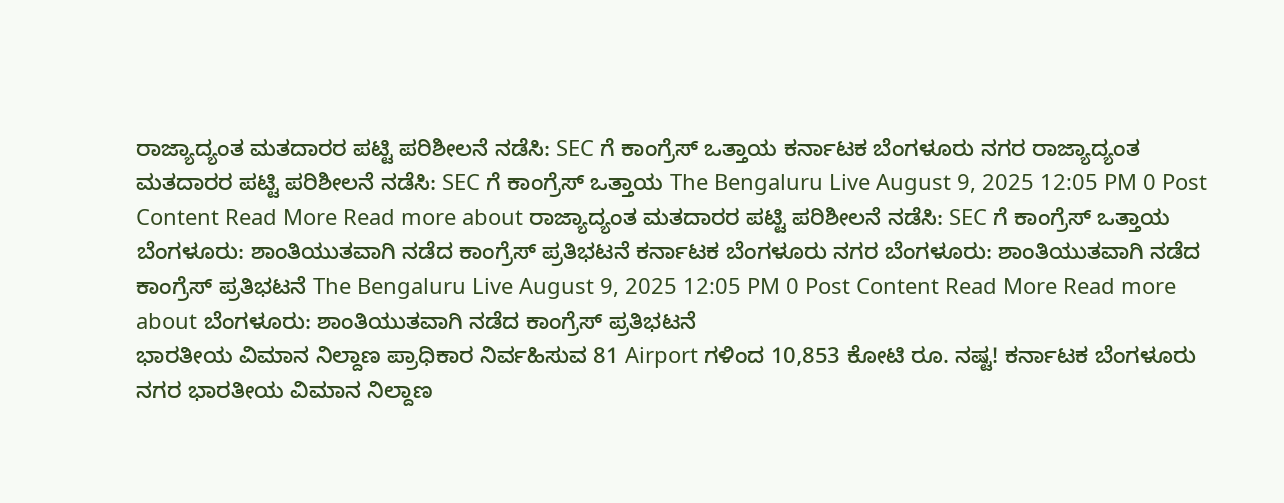ರಾಜ್ಯಾದ್ಯಂತ ಮತದಾರರ ಪಟ್ಟಿ ಪರಿಶೀಲನೆ ನಡೆಸಿ: SEC ಗೆ ಕಾಂಗ್ರೆಸ್ ಒತ್ತಾಯ ಕರ್ನಾಟಕ ಬೆಂಗಳೂರು ನಗರ ರಾಜ್ಯಾದ್ಯಂತ ಮತದಾರರ ಪಟ್ಟಿ ಪರಿಶೀಲನೆ ನಡೆಸಿ: SEC ಗೆ ಕಾಂಗ್ರೆಸ್ ಒತ್ತಾಯ The Bengaluru Live August 9, 2025 12:05 PM 0 Post Content Read More Read more about ರಾಜ್ಯಾದ್ಯಂತ ಮತದಾರರ ಪಟ್ಟಿ ಪರಿಶೀಲನೆ ನಡೆಸಿ: SEC ಗೆ ಕಾಂಗ್ರೆಸ್ ಒತ್ತಾಯ
ಬೆಂಗಳೂರು: ಶಾಂತಿಯುತವಾಗಿ ನಡೆದ ಕಾಂಗ್ರೆಸ್ ಪ್ರತಿಭಟನೆ ಕರ್ನಾಟಕ ಬೆಂಗಳೂರು ನಗರ ಬೆಂಗಳೂರು: ಶಾಂತಿಯುತವಾಗಿ ನಡೆದ ಕಾಂಗ್ರೆಸ್ ಪ್ರತಿಭಟನೆ The Bengaluru Live August 9, 2025 12:05 PM 0 Post Content Read More Read more about ಬೆಂಗಳೂರು: ಶಾಂತಿಯುತವಾಗಿ ನಡೆದ ಕಾಂಗ್ರೆಸ್ ಪ್ರತಿಭಟನೆ
ಭಾರತೀಯ ವಿಮಾನ ನಿಲ್ದಾಣ ಪ್ರಾಧಿಕಾರ ನಿರ್ವಹಿಸುವ 81 Airport ಗಳಿಂದ 10,853 ಕೋಟಿ ರೂ. ನಷ್ಟ! ಕರ್ನಾಟಕ ಬೆಂಗಳೂರು ನಗರ ಭಾರತೀಯ ವಿಮಾನ ನಿಲ್ದಾಣ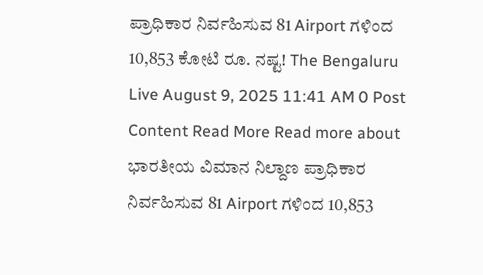ಪ್ರಾಧಿಕಾರ ನಿರ್ವಹಿಸುವ 81 Airport ಗಳಿಂದ 10,853 ಕೋಟಿ ರೂ. ನಷ್ಟ! The Bengaluru Live August 9, 2025 11:41 AM 0 Post Content Read More Read more about ಭಾರತೀಯ ವಿಮಾನ ನಿಲ್ದಾಣ ಪ್ರಾಧಿಕಾರ ನಿರ್ವಹಿಸುವ 81 Airport ಗಳಿಂದ 10,853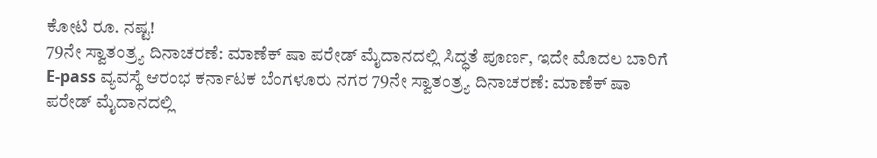ಕೋಟಿ ರೂ. ನಷ್ಟ!
79ನೇ ಸ್ವಾತಂತ್ರ್ಯ ದಿನಾಚರಣೆ: ಮಾಣೆಕ್ ಷಾ ಪರೇಡ್ ಮೈದಾನದಲ್ಲಿ ಸಿದ್ಧತೆ ಪೂರ್ಣ, ಇದೇ ಮೊದಲ ಬಾರಿಗೆ E-pass ವ್ಯವಸ್ಥೆ ಆರಂಭ ಕರ್ನಾಟಕ ಬೆಂಗಳೂರು ನಗರ 79ನೇ ಸ್ವಾತಂತ್ರ್ಯ ದಿನಾಚರಣೆ: ಮಾಣೆಕ್ ಷಾ ಪರೇಡ್ ಮೈದಾನದಲ್ಲಿ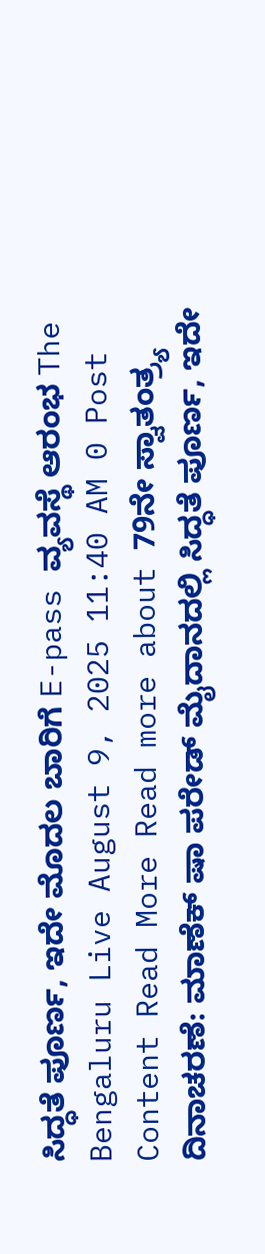ಸಿದ್ಧತೆ ಪೂರ್ಣ, ಇದೇ ಮೊದಲ ಬಾರಿಗೆ E-pass ವ್ಯವಸ್ಥೆ ಆರಂಭ The Bengaluru Live August 9, 2025 11:40 AM 0 Post Content Read More Read more about 79ನೇ ಸ್ವಾತಂತ್ರ್ಯ ದಿನಾಚರಣೆ: ಮಾಣೆಕ್ ಷಾ ಪರೇಡ್ ಮೈದಾನದಲ್ಲಿ ಸಿದ್ಧತೆ ಪೂರ್ಣ, ಇದೇ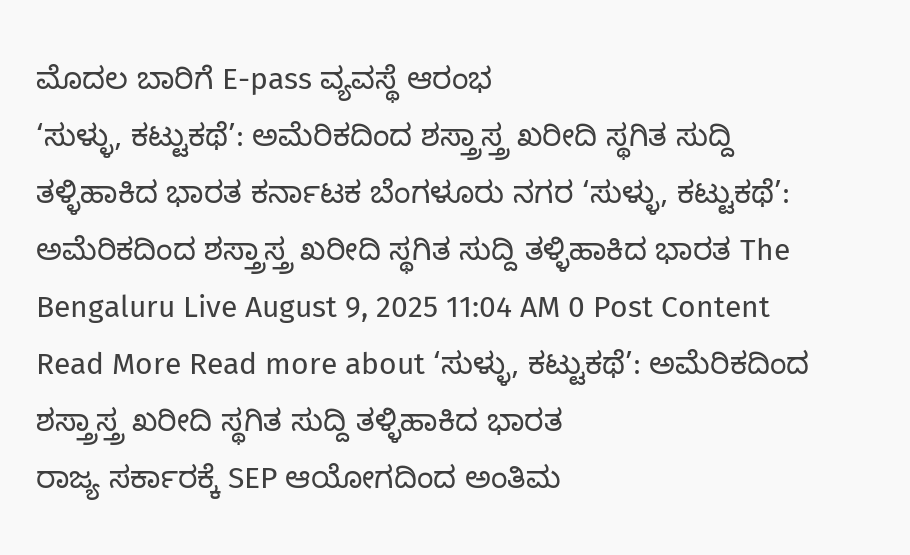ಮೊದಲ ಬಾರಿಗೆ E-pass ವ್ಯವಸ್ಥೆ ಆರಂಭ
‘ಸುಳ್ಳು, ಕಟ್ಟುಕಥೆ’: ಅಮೆರಿಕದಿಂದ ಶಸ್ತ್ರಾಸ್ತ್ರ ಖರೀದಿ ಸ್ಥಗಿತ ಸುದ್ದಿ ತಳ್ಳಿಹಾಕಿದ ಭಾರತ ಕರ್ನಾಟಕ ಬೆಂಗಳೂರು ನಗರ ‘ಸುಳ್ಳು, ಕಟ್ಟುಕಥೆ’: ಅಮೆರಿಕದಿಂದ ಶಸ್ತ್ರಾಸ್ತ್ರ ಖರೀದಿ ಸ್ಥಗಿತ ಸುದ್ದಿ ತಳ್ಳಿಹಾಕಿದ ಭಾರತ The Bengaluru Live August 9, 2025 11:04 AM 0 Post Content Read More Read more about ‘ಸುಳ್ಳು, ಕಟ್ಟುಕಥೆ’: ಅಮೆರಿಕದಿಂದ ಶಸ್ತ್ರಾಸ್ತ್ರ ಖರೀದಿ ಸ್ಥಗಿತ ಸುದ್ದಿ ತಳ್ಳಿಹಾಕಿದ ಭಾರತ
ರಾಜ್ಯ ಸರ್ಕಾರಕ್ಕೆ SEP ಆಯೋಗದಿಂದ ಅಂತಿಮ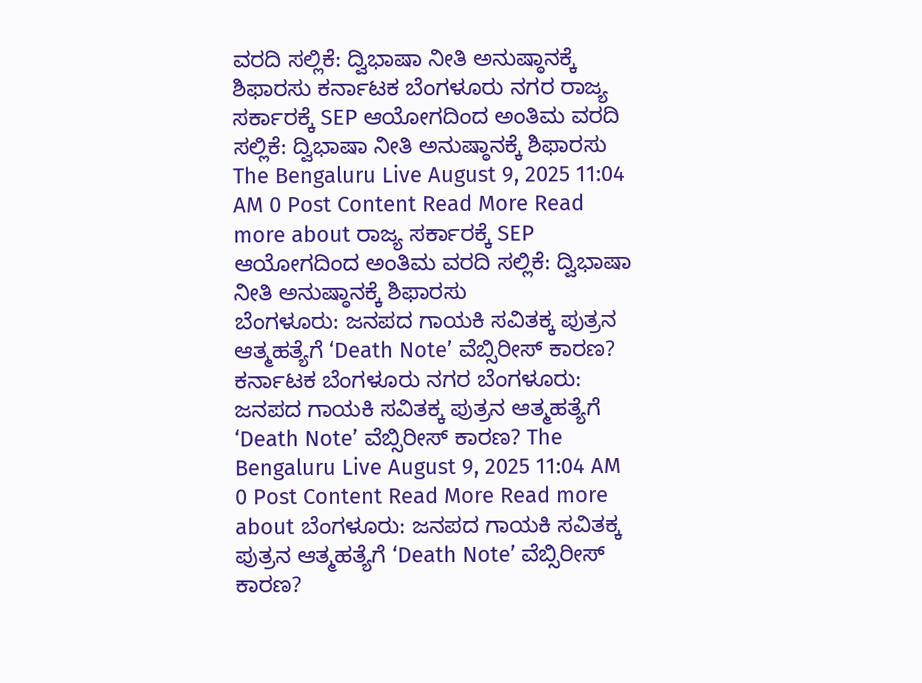ವರದಿ ಸಲ್ಲಿಕೆ: ದ್ವಿಭಾಷಾ ನೀತಿ ಅನುಷ್ಠಾನಕ್ಕೆ ಶಿಫಾರಸು ಕರ್ನಾಟಕ ಬೆಂಗಳೂರು ನಗರ ರಾಜ್ಯ ಸರ್ಕಾರಕ್ಕೆ SEP ಆಯೋಗದಿಂದ ಅಂತಿಮ ವರದಿ ಸಲ್ಲಿಕೆ: ದ್ವಿಭಾಷಾ ನೀತಿ ಅನುಷ್ಠಾನಕ್ಕೆ ಶಿಫಾರಸು The Bengaluru Live August 9, 2025 11:04 AM 0 Post Content Read More Read more about ರಾಜ್ಯ ಸರ್ಕಾರಕ್ಕೆ SEP ಆಯೋಗದಿಂದ ಅಂತಿಮ ವರದಿ ಸಲ್ಲಿಕೆ: ದ್ವಿಭಾಷಾ ನೀತಿ ಅನುಷ್ಠಾನಕ್ಕೆ ಶಿಫಾರಸು
ಬೆಂಗಳೂರು: ಜನಪದ ಗಾಯಕಿ ಸವಿತಕ್ಕ ಪುತ್ರನ ಆತ್ಮಹತ್ಯೆಗೆ ‘Death Note’ ವೆಬ್ಸಿರೀಸ್ ಕಾರಣ? ಕರ್ನಾಟಕ ಬೆಂಗಳೂರು ನಗರ ಬೆಂಗಳೂರು: ಜನಪದ ಗಾಯಕಿ ಸವಿತಕ್ಕ ಪುತ್ರನ ಆತ್ಮಹತ್ಯೆಗೆ ‘Death Note’ ವೆಬ್ಸಿರೀಸ್ ಕಾರಣ? The Bengaluru Live August 9, 2025 11:04 AM 0 Post Content Read More Read more about ಬೆಂಗಳೂರು: ಜನಪದ ಗಾಯಕಿ ಸವಿತಕ್ಕ ಪುತ್ರನ ಆತ್ಮಹತ್ಯೆಗೆ ‘Death Note’ ವೆಬ್ಸಿರೀಸ್ ಕಾರಣ?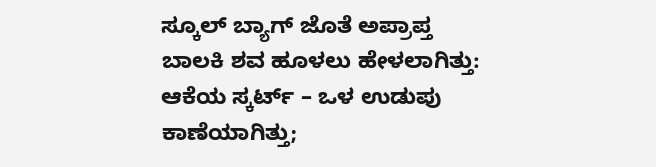ಸ್ಕೂಲ್ ಬ್ಯಾಗ್ ಜೊತೆ ಅಪ್ರಾಪ್ತ ಬಾಲಕಿ ಶವ ಹೂಳಲು ಹೇಳಲಾಗಿತ್ತು: ಆಕೆಯ ಸ್ಕರ್ಟ್ – ಒಳ ಉಡುಪು ಕಾಣೆಯಾಗಿತ್ತು;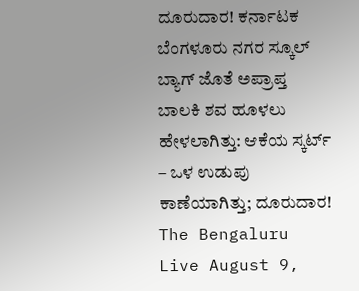ದೂರುದಾರ! ಕರ್ನಾಟಕ ಬೆಂಗಳೂರು ನಗರ ಸ್ಕೂಲ್ ಬ್ಯಾಗ್ ಜೊತೆ ಅಪ್ರಾಪ್ತ ಬಾಲಕಿ ಶವ ಹೂಳಲು ಹೇಳಲಾಗಿತ್ತು: ಆಕೆಯ ಸ್ಕರ್ಟ್ – ಒಳ ಉಡುಪು ಕಾಣೆಯಾಗಿತ್ತು; ದೂರುದಾರ! The Bengaluru Live August 9,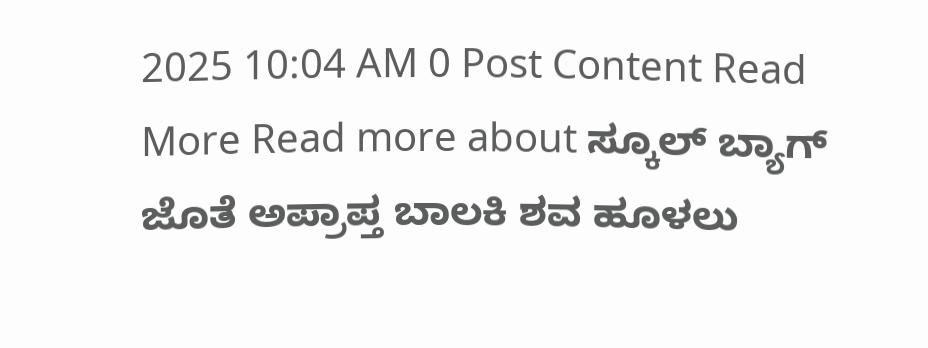2025 10:04 AM 0 Post Content Read More Read more about ಸ್ಕೂಲ್ ಬ್ಯಾಗ್ ಜೊತೆ ಅಪ್ರಾಪ್ತ ಬಾಲಕಿ ಶವ ಹೂಳಲು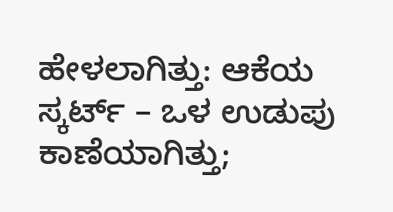ಹೇಳಲಾಗಿತ್ತು: ಆಕೆಯ ಸ್ಕರ್ಟ್ – ಒಳ ಉಡುಪು ಕಾಣೆಯಾಗಿತ್ತು;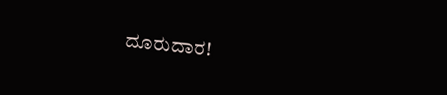ದೂರುದಾರ!